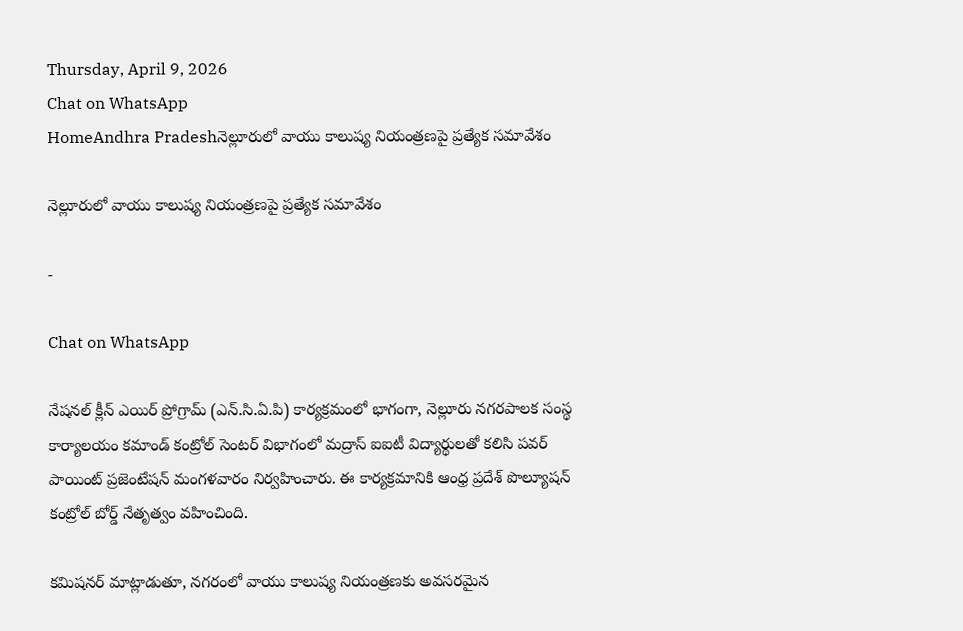Thursday, April 9, 2026
Chat on WhatsApp
HomeAndhra Pradeshనెల్లూరులో వాయు కాలుష్య నియంత్రణపై ప్రత్యేక సమావేశం

నెల్లూరులో వాయు కాలుష్య నియంత్రణపై ప్రత్యేక సమావేశం

-

Chat on WhatsApp

నేషనల్ క్లీన్ ఎయిర్ ప్రోగ్రామ్ (ఎన్.సి.ఏ.పి) కార్యక్రమంలో భాగంగా, నెల్లూరు నగరపాలక సంస్థ కార్యాలయం కమాండ్ కంట్రోల్ సెంటర్ విభాగంలో మద్రాస్ ఐఐటీ విద్యార్థులతో కలిసి పవర్ పాయింట్ ప్రజెంటేషన్ మంగళవారం నిర్వహించారు. ఈ కార్యక్రమానికి ఆంధ్ర ప్రదేశ్ పొల్యూషన్ కంట్రోల్ బోర్డ్ నేతృత్వం వహించింది.

కమిషనర్ మాట్లాడుతూ, నగరంలో వాయు కాలుష్య నియంత్రణకు అవసరమైన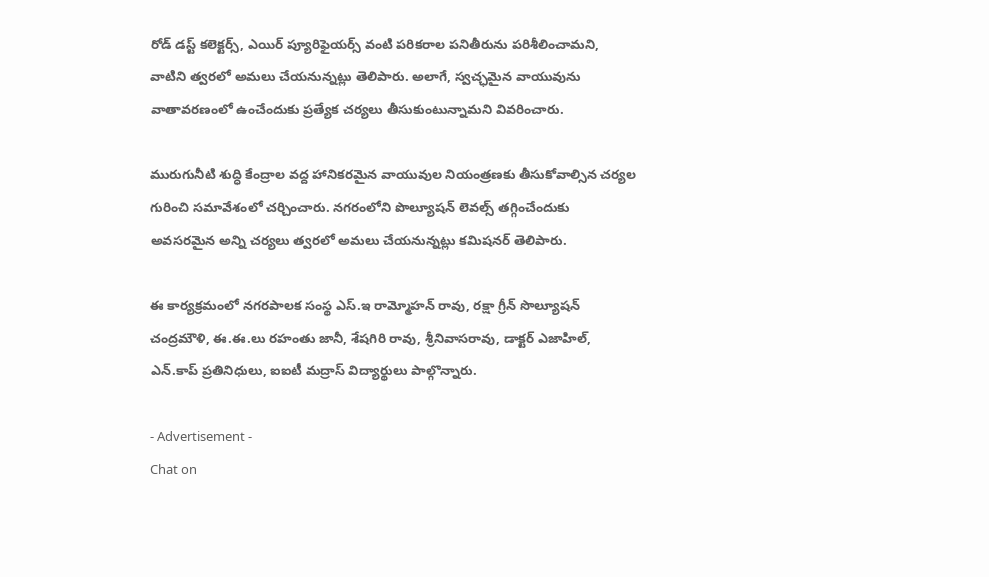రోడ్ డస్ట్ కలెక్టర్స్, ఎయిర్ ప్యూరిఫైయర్స్ వంటి పరికరాల పనితీరును పరిశీలించామని, వాటిని త్వరలో అమలు చేయనున్నట్లు తెలిపారు. అలాగే, స్వచ్ఛమైన వాయువును వాతావరణంలో ఉంచేందుకు ప్రత్యేక చర్యలు తీసుకుంటున్నామని వివరించారు.

మురుగునీటి శుద్ధి కేంద్రాల వద్ద హానికరమైన వాయువుల నియంత్రణకు తీసుకోవాల్సిన చర్యల గురించి సమావేశంలో చర్చించారు. నగరంలోని పొల్యూషన్ లెవల్స్ తగ్గించేందుకు అవసరమైన అన్ని చర్యలు త్వరలో అమలు చేయనున్నట్లు కమిషనర్ తెలిపారు.

ఈ కార్యక్రమంలో నగరపాలక సంస్థ ఎస్.ఇ రామ్మోహన్ రావు, రక్షా గ్రీన్ సొల్యూషన్ చంద్రమౌళి, ఈ.ఈ.లు రహంతు జానీ, శేషగిరి రావు, శ్రీనివాసరావు, డాక్టర్ ఎజాహిల్, ఎన్.కాప్ ప్రతినిధులు, ఐఐటీ మద్రాస్ విద్యార్థులు పాల్గొన్నారు.

- Advertisement -
Chat on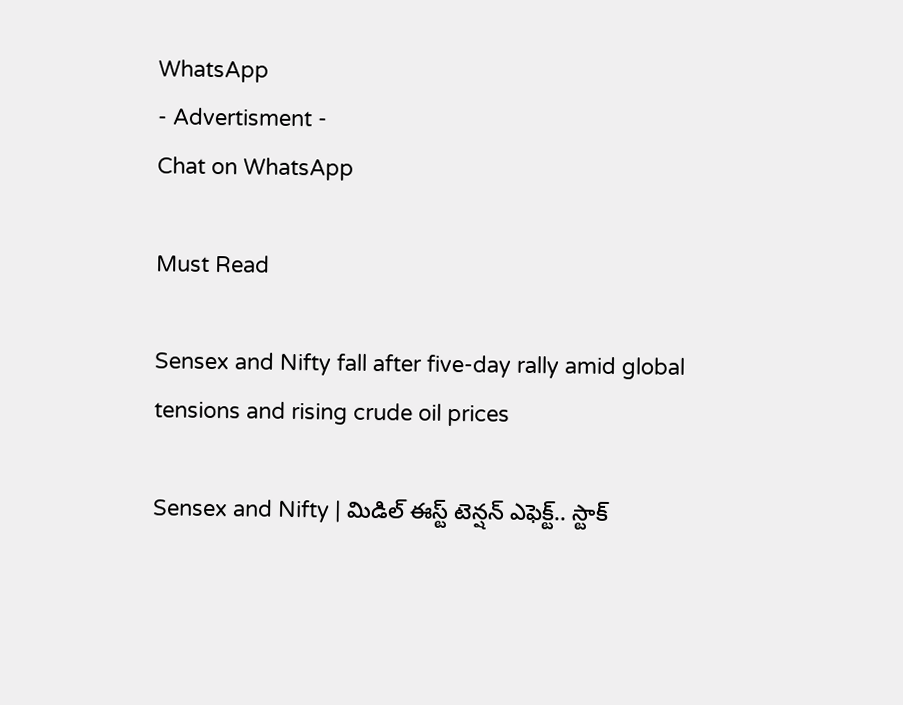WhatsApp
- Advertisment -
Chat on WhatsApp

Must Read

Sensex and Nifty fall after five-day rally amid global tensions and rising crude oil prices

Sensex and Nifty | మిడిల్ ఈస్ట్ టెన్షన్ ఎఫెక్ట్.. స్టాక్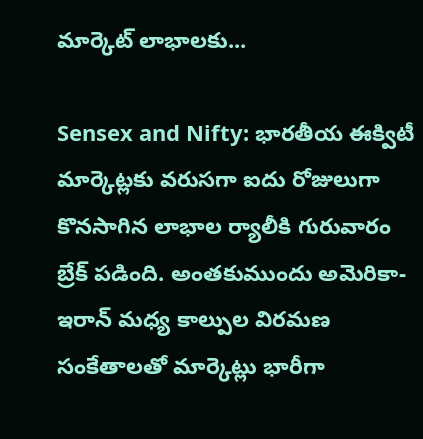మార్కెట్‌ లాభాలకు...

Sensex and Nifty: భారతీయ ఈక్విటీ మార్కెట్లకు వరుసగా ఐదు రోజులుగా కొనసాగిన లాభాల ర్యాలీకి గురువారం బ్రేక్ పడింది. అంతకుముందు అమెరికా-ఇరాన్ మధ్య కాల్పుల విరమణ సంకేతాలతో మార్కెట్లు భారీగా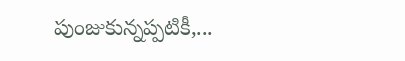పుంజుకున్నప్పటికీ,...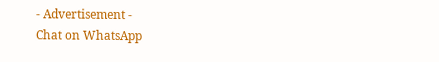- Advertisement -
Chat on WhatsApp